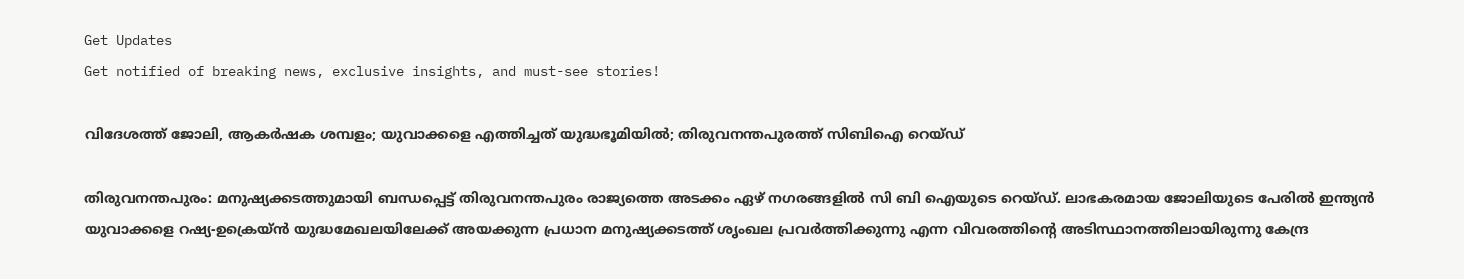Get Updates
Get notified of breaking news, exclusive insights, and must-see stories!

വിദേശത്ത് ജോലി, ആകര്‍ഷക ശമ്പളം; യുവാക്കളെ എത്തിച്ചത് യുദ്ധഭൂമിയില്‍; തിരുവനന്തപുരത്ത് സിബിഐ റെയ്ഡ്

തിരുവനന്തപുരം: മനുഷ്യക്കടത്തുമായി ബന്ധപ്പെട്ട് തിരുവനന്തപുരം രാജ്യത്തെ അടക്കം ഏഴ് നഗരങ്ങളില്‍ സി ബി ഐയുടെ റെയ്ഡ്. ലാഭകരമായ ജോലിയുടെ പേരില്‍ ഇന്ത്യന്‍ യുവാക്കളെ റഷ്യ-ഉക്രെയ്ന്‍ യുദ്ധമേഖലയിലേക്ക് അയക്കുന്ന പ്രധാന മനുഷ്യക്കടത്ത് ശൃംഖല പ്രവര്‍ത്തിക്കുന്നു എന്ന വിവരത്തിന്റെ അടിസ്ഥാനത്തിലായിരുന്നു കേന്ദ്ര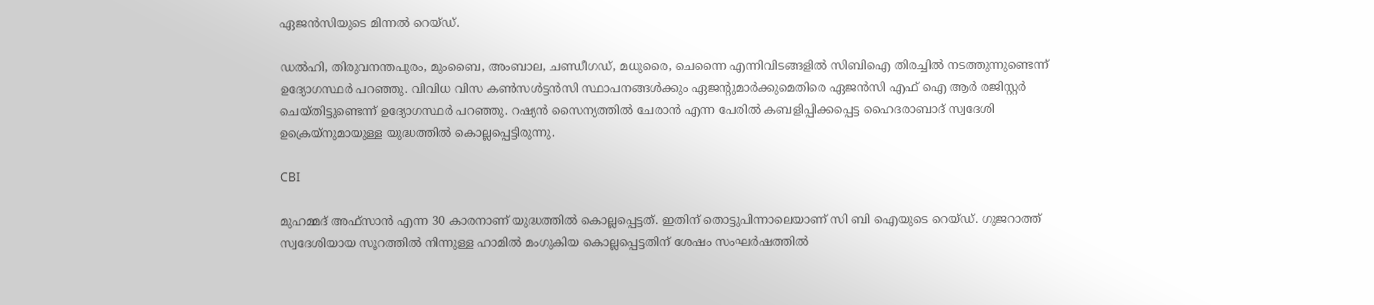ഏജന്‍സിയുടെ മിന്നല്‍ റെയ്ഡ്.

ഡല്‍ഹി, തിരുവനന്തപുരം, മുംബൈ, അംബാല, ചണ്ഡീഗഡ്, മധുരൈ, ചെന്നൈ എന്നിവിടങ്ങളില്‍ സിബിഐ തിരച്ചില്‍ നടത്തുന്നുണ്ടെന്ന് ഉദ്യോഗസ്ഥര്‍ പറഞ്ഞു. വിവിധ വിസ കണ്‍സള്‍ട്ടന്‍സി സ്ഥാപനങ്ങള്‍ക്കും ഏജന്റുമാര്‍ക്കുമെതിരെ ഏജന്‍സി എഫ് ഐ ആര്‍ രജിസ്റ്റര്‍ ചെയ്തിട്ടുണ്ടെന്ന് ഉദ്യോഗസ്ഥര്‍ പറഞ്ഞു. റഷ്യന്‍ സൈന്യത്തില്‍ ചേരാന്‍ എന്ന പേരില്‍ കബളിപ്പിക്കപ്പെട്ട ഹൈദരാബാദ് സ്വദേശി ഉക്രെയ്നുമായുള്ള യുദ്ധത്തില്‍ കൊല്ലപ്പെട്ടിരുന്നു.

CBI

മുഹമ്മദ് അഫ്സാന്‍ എന്ന 30 കാരനാണ് യുദ്ധത്തില്‍ കൊല്ലപ്പെട്ടത്. ഇതിന് തൊട്ടുപിന്നാലെയാണ് സി ബി ഐയുടെ റെയ്ഡ്. ഗുജറാത്ത് സ്വദേശിയായ സൂറത്തില്‍ നിന്നുള്ള ഹാമില്‍ മംഗുകിയ കൊല്ലപ്പെട്ടതിന് ശേഷം സംഘര്‍ഷത്തില്‍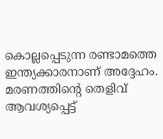കൊല്ലപ്പെടുന്ന രണ്ടാമത്തെ ഇന്ത്യക്കാരനാണ് അദ്ദേഹം. മരണത്തിന്റെ തെളിവ് ആവശ്യപ്പെട്ട്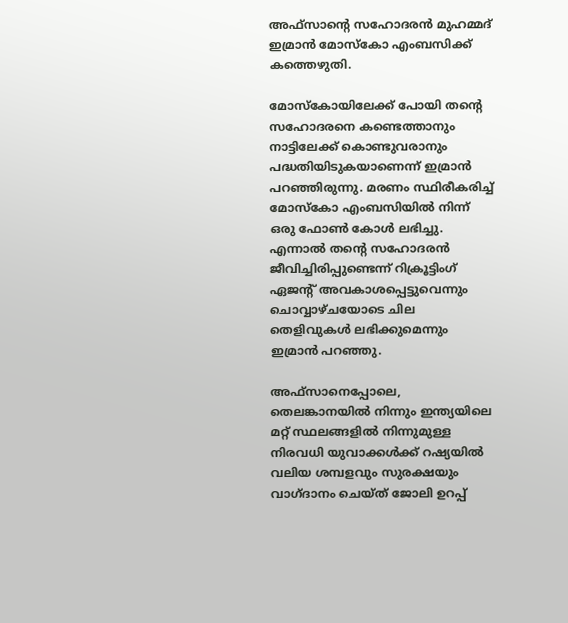അഫ്‌സാന്റെ സഹോദരന്‍ മുഹമ്മദ് ഇമ്രാന്‍ മോസ്‌കോ എംബസിക്ക് കത്തെഴുതി.

മോസ്‌കോയിലേക്ക് പോയി തന്റെ സഹോദരനെ കണ്ടെത്താനും നാട്ടിലേക്ക് കൊണ്ടുവരാനും പദ്ധതിയിടുകയാണെന്ന് ഇമ്രാന്‍ പറഞ്ഞിരുന്നു. മരണം സ്ഥിരീകരിച്ച് മോസ്‌കോ എംബസിയില്‍ നിന്ന് ഒരു ഫോണ്‍ കോള്‍ ലഭിച്ചു. എന്നാല്‍ തന്റെ സഹോദരന്‍ ജീവിച്ചിരിപ്പുണ്ടെന്ന് റിക്രൂട്ടിംഗ് ഏജന്റ് അവകാശപ്പെട്ടുവെന്നും ചൊവ്വാഴ്ചയോടെ ചില തെളിവുകള്‍ ലഭിക്കുമെന്നും ഇമ്രാന്‍ പറഞ്ഞു.

അഫ്സാനെപ്പോലെ, തെലങ്കാനയില്‍ നിന്നും ഇന്ത്യയിലെ മറ്റ് സ്ഥലങ്ങളില്‍ നിന്നുമുള്ള നിരവധി യുവാക്കള്‍ക്ക് റഷ്യയില്‍ വലിയ ശമ്പളവും സുരക്ഷയും വാഗ്ദാനം ചെയ്ത് ജോലി ഉറപ്പ്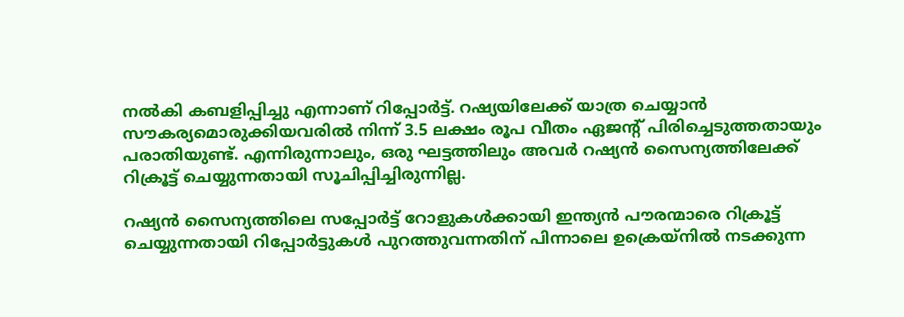നല്‍കി കബളിപ്പിച്ചു എന്നാണ് റിപ്പോര്‍ട്ട്. റഷ്യയിലേക്ക് യാത്ര ചെയ്യാന്‍ സൗകര്യമൊരുക്കിയവരില്‍ നിന്ന് 3.5 ലക്ഷം രൂപ വീതം ഏജന്റ് പിരിച്ചെടുത്തതായും പരാതിയുണ്ട്. എന്നിരുന്നാലും, ഒരു ഘട്ടത്തിലും അവര്‍ റഷ്യന്‍ സൈന്യത്തിലേക്ക് റിക്രൂട്ട് ചെയ്യുന്നതായി സൂചിപ്പിച്ചിരുന്നില്ല.

റഷ്യന്‍ സൈന്യത്തിലെ സപ്പോര്‍ട്ട് റോളുകള്‍ക്കായി ഇന്ത്യന്‍ പൗരന്മാരെ റിക്രൂട്ട് ചെയ്യുന്നതായി റിപ്പോര്‍ട്ടുകള്‍ പുറത്തുവന്നതിന് പിന്നാലെ ഉക്രെയ്നില്‍ നടക്കുന്ന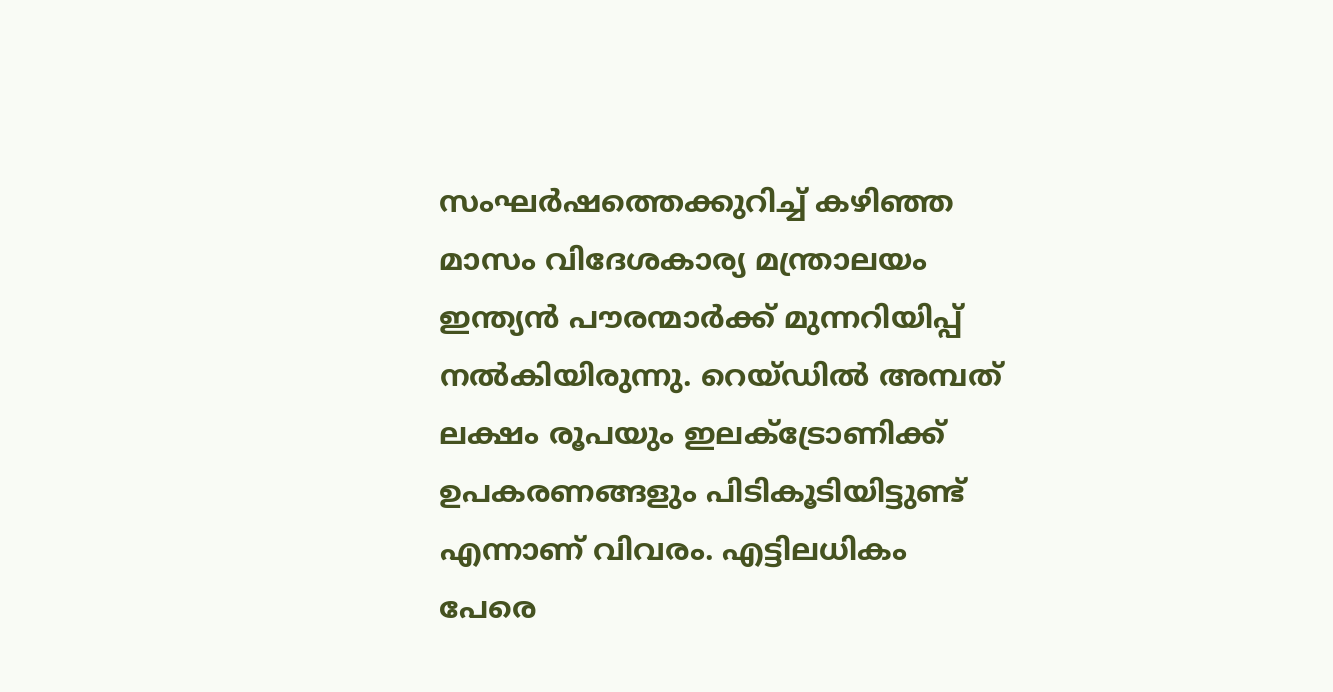സംഘര്‍ഷത്തെക്കുറിച്ച് കഴിഞ്ഞ മാസം വിദേശകാര്യ മന്ത്രാലയം ഇന്ത്യന്‍ പൗരന്മാര്‍ക്ക് മുന്നറിയിപ്പ് നല്‍കിയിരുന്നു. റെയ്ഡില്‍ അമ്പത് ലക്ഷം രൂപയും ഇലക്ട്രോണിക്ക് ഉപകരണങ്ങളും പിടികൂടിയിട്ടുണ്ട് എന്നാണ് വിവരം. എട്ടിലധികം പേരെ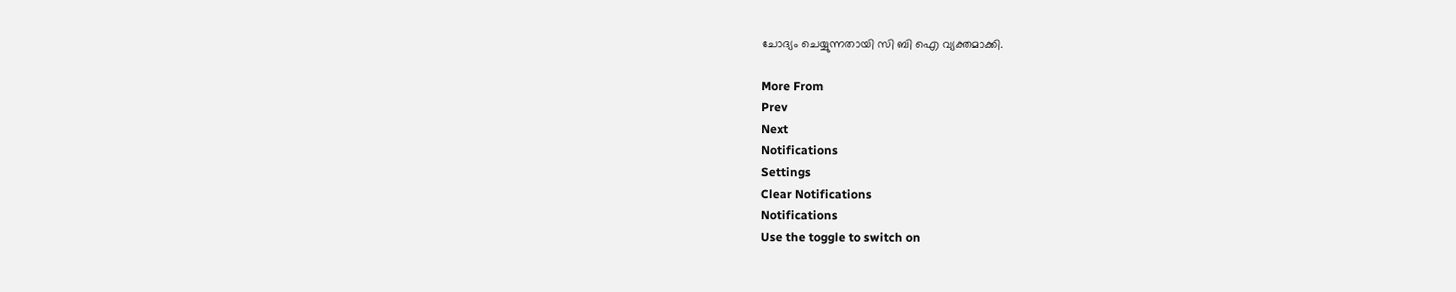ചോദ്യം ചെയ്യുന്നതായി സി ബി ഐ വ്യക്തമാക്കി.

More From
Prev
Next
Notifications
Settings
Clear Notifications
Notifications
Use the toggle to switch on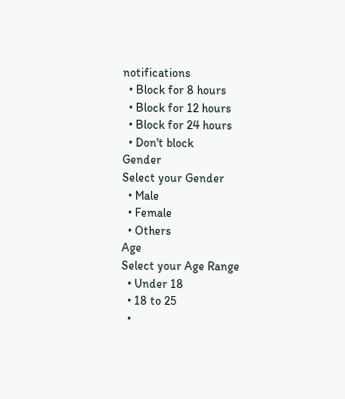notifications
  • Block for 8 hours
  • Block for 12 hours
  • Block for 24 hours
  • Don't block
Gender
Select your Gender
  • Male
  • Female
  • Others
Age
Select your Age Range
  • Under 18
  • 18 to 25
  •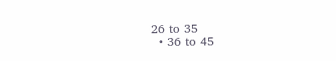26 to 35
  • 36 to 45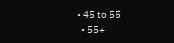• 45 to 55
  • 55+